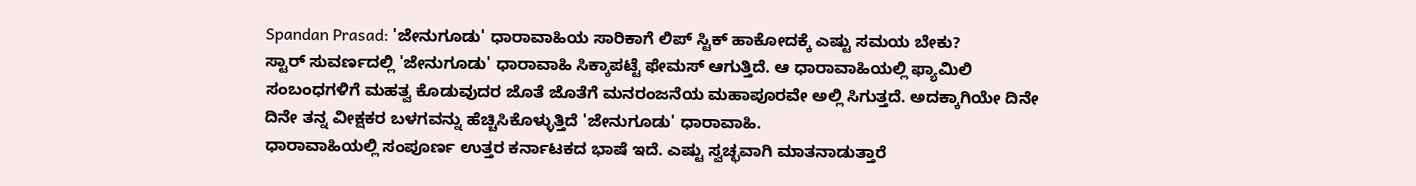Spandan Prasad: 'ಜೇನುಗೂಡು' ಧಾರಾವಾಹಿಯ ಸಾರಿಕಾಗೆ ಲಿಪ್ ಸ್ಟಿಕ್ ಹಾಕೋದಕ್ಕೆ ಎಷ್ಟು ಸಮಯ ಬೇಕು?
ಸ್ಟಾರ್ ಸುವರ್ಣದಲ್ಲಿ 'ಜೇನುಗೂಡು' ಧಾರಾವಾಹಿ ಸಿಕ್ಕಾಪಟ್ಟೆ ಫೇಮಸ್ ಆಗುತ್ತಿದೆ. ಆ ಧಾರಾವಾಹಿಯಲ್ಲಿ ಫ್ಯಾಮಿಲಿ ಸಂಬಂಧಗಳಿಗೆ ಮಹತ್ವ ಕೊಡುವುದರ ಜೊತೆ ಜೊತೆಗೆ ಮನರಂಜನೆಯ ಮಹಾಪೂರವೇ ಅಲ್ಲಿ ಸಿಗುತ್ತದೆ. ಅದಕ್ಕಾಗಿಯೇ ದಿನೇ ದಿನೇ ತನ್ನ ವೀಕ್ಷಕರ ಬಳಗವನ್ನು ಹೆಚ್ಚಿಸಿಕೊಳ್ಳುತ್ತಿದೆ 'ಜೇನುಗೂಡು' ಧಾರಾವಾಹಿ.
ಧಾರಾವಾಹಿಯಲ್ಲಿ ಸಂಪೂರ್ಣ ಉತ್ತರ ಕರ್ನಾಟಕದ ಭಾಷೆ ಇದೆ. ಎಷ್ಟು ಸ್ವಚ್ಛವಾಗಿ ಮಾತನಾಡುತ್ತಾರೆ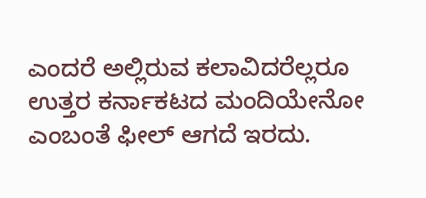ಎಂದರೆ ಅಲ್ಲಿರುವ ಕಲಾವಿದರೆಲ್ಲರೂ ಉತ್ತರ ಕರ್ನಾಕಟದ ಮಂದಿಯೇನೋ ಎಂಬಂತೆ ಫೀಲ್ ಆಗದೆ ಇರದು.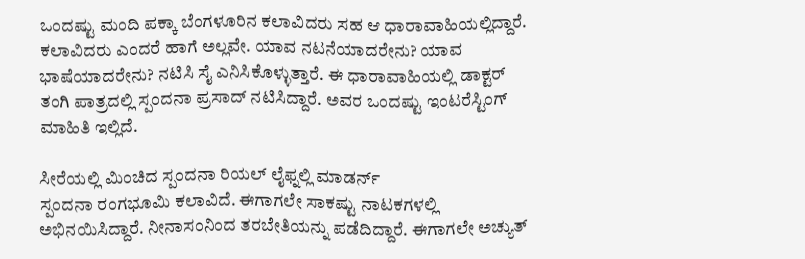ಒಂದಷ್ಟು ಮಂದಿ ಪಕ್ಕಾ ಬೆಂಗಳೂರಿನ ಕಲಾವಿದರು ಸಹ ಆ ಧಾರಾವಾಹಿಯಲ್ಲಿದ್ದಾರೆ. ಕಲಾವಿದರು ಎಂದರೆ ಹಾಗೆ ಅಲ್ಲವೇ. ಯಾವ ನಟನೆಯಾದರೇನು? ಯಾವ ಭಾಷೆಯಾದರೇನು? ನಟಿಸಿ ಸೈ ಎನಿಸಿಕೊಳ್ಳುತ್ತಾರೆ. ಈ ಧಾರಾವಾಹಿಯಲ್ಲಿ ಡಾಕ್ಟರ್ ತಂಗಿ ಪಾತ್ರದಲ್ಲಿ ಸ್ಪಂದನಾ ಪ್ರಸಾದ್ ನಟಿಸಿದ್ದಾರೆ. ಅವರ ಒಂದಷ್ಟು ಇಂಟರೆಸ್ಟಿಂಗ್ ಮಾಹಿತಿ ಇಲ್ಲಿದೆ.

ಸೀರೆಯಲ್ಲಿ ಮಿಂಚಿದ ಸ್ಪಂದನಾ ರಿಯಲ್ ಲೈಫ್ನಲ್ಲಿ ಮಾಡರ್ನ್
ಸ್ಪಂದನಾ ರಂಗಭೂಮಿ ಕಲಾವಿದೆ. ಈಗಾಗಲೇ ಸಾಕಷ್ಟು ನಾಟಕಗಳಲ್ಲಿ ಅಭಿನಯಿಸಿದ್ದಾರೆ. ನೀನಾಸಂನಿಂದ ತರಬೇತಿಯನ್ನು ಪಡೆದಿದ್ದಾರೆ. ಈಗಾಗಲೇ ಅಚ್ಯುತ್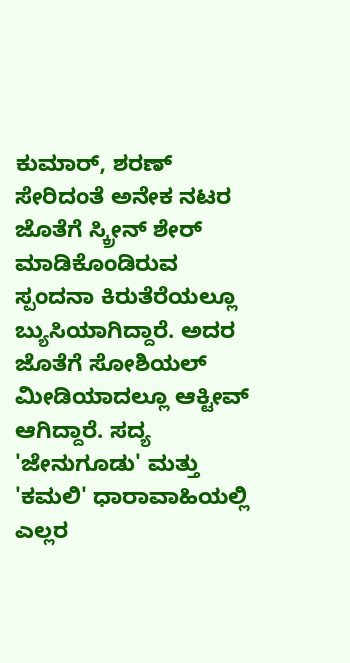ಕುಮಾರ್, ಶರಣ್ ಸೇರಿದಂತೆ ಅನೇಕ ನಟರ ಜೊತೆಗೆ ಸ್ಕ್ರೀನ್ ಶೇರ್ ಮಾಡಿಕೊಂಡಿರುವ ಸ್ಪಂದನಾ ಕಿರುತೆರೆಯಲ್ಲೂ ಬ್ಯುಸಿಯಾಗಿದ್ದಾರೆ. ಅದರ ಜೊತೆಗೆ ಸೋಶಿಯಲ್ ಮೀಡಿಯಾದಲ್ಲೂ ಆಕ್ಟೀವ್ ಆಗಿದ್ದಾರೆ. ಸದ್ಯ 'ಜೇನುಗೂಡು' ಮತ್ತು 'ಕಮಲಿ' ಧಾರಾವಾಹಿಯಲ್ಲಿ ಎಲ್ಲರ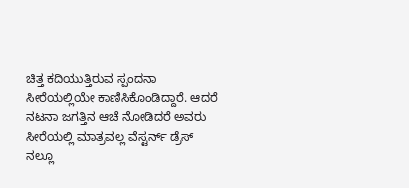ಚಿತ್ತ ಕದಿಯುತ್ತಿರುವ ಸ್ಪಂದನಾ ಸೀರೆಯಲ್ಲಿಯೇ ಕಾಣಿಸಿಕೊಂಡಿದ್ದಾರೆ. ಆದರೆ ನಟನಾ ಜಗತ್ತಿನ ಆಚೆ ನೋಡಿದರೆ ಅವರು ಸೀರೆಯಲ್ಲಿ ಮಾತ್ರವಲ್ಲ ವೆಸ್ಟರ್ನ್ ಡ್ರೆಸ್ ನಲ್ಲೂ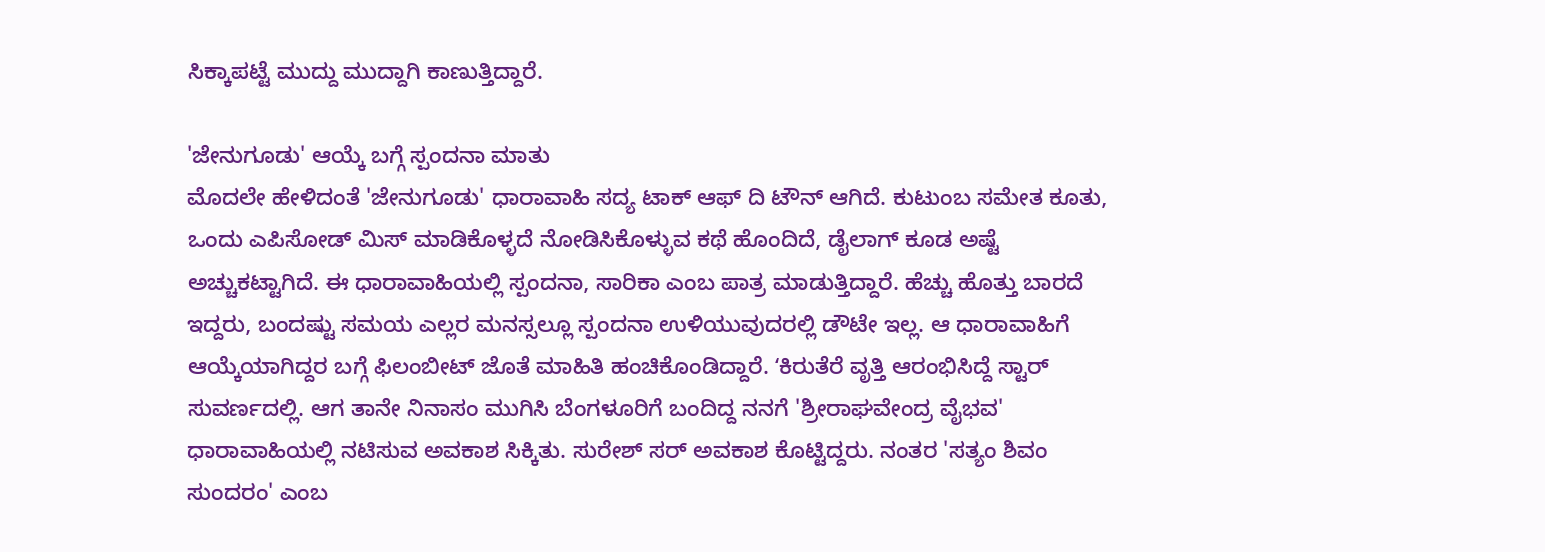ಸಿಕ್ಕಾಪಟ್ಟೆ ಮುದ್ದು ಮುದ್ದಾಗಿ ಕಾಣುತ್ತಿದ್ದಾರೆ.

'ಜೇನುಗೂಡು' ಆಯ್ಕೆ ಬಗ್ಗೆ ಸ್ಪಂದನಾ ಮಾತು
ಮೊದಲೇ ಹೇಳಿದಂತೆ 'ಜೇನುಗೂಡು' ಧಾರಾವಾಹಿ ಸದ್ಯ ಟಾಕ್ ಆಫ್ ದಿ ಟೌನ್ ಆಗಿದೆ. ಕುಟುಂಬ ಸಮೇತ ಕೂತು, ಒಂದು ಎಪಿಸೋಡ್ ಮಿಸ್ ಮಾಡಿಕೊಳ್ಳದೆ ನೋಡಿಸಿಕೊಳ್ಳುವ ಕಥೆ ಹೊಂದಿದೆ, ಡೈಲಾಗ್ ಕೂಡ ಅಷ್ಟೆ ಅಚ್ಚುಕಟ್ಟಾಗಿದೆ. ಈ ಧಾರಾವಾಹಿಯಲ್ಲಿ ಸ್ಪಂದನಾ, ಸಾರಿಕಾ ಎಂಬ ಪಾತ್ರ ಮಾಡುತ್ತಿದ್ದಾರೆ. ಹೆಚ್ಚು ಹೊತ್ತು ಬಾರದೆ ಇದ್ದರು, ಬಂದಷ್ಟು ಸಮಯ ಎಲ್ಲರ ಮನಸ್ಸಲ್ಲೂ ಸ್ಪಂದನಾ ಉಳಿಯುವುದರಲ್ಲಿ ಡೌಟೇ ಇಲ್ಲ. ಆ ಧಾರಾವಾಹಿಗೆ ಆಯ್ಕೆಯಾಗಿದ್ದರ ಬಗ್ಗೆ ಫಿಲಂಬೀಟ್ ಜೊತೆ ಮಾಹಿತಿ ಹಂಚಿಕೊಂಡಿದ್ದಾರೆ. ʻಕಿರುತೆರೆ ವೃತ್ತಿ ಆರಂಭಿಸಿದ್ದೆ ಸ್ಟಾರ್ ಸುವರ್ಣದಲ್ಲಿ. ಆಗ ತಾನೇ ನಿನಾಸಂ ಮುಗಿಸಿ ಬೆಂಗಳೂರಿಗೆ ಬಂದಿದ್ದ ನನಗೆ 'ಶ್ರೀರಾಘವೇಂದ್ರ ವೈಭವ' ಧಾರಾವಾಹಿಯಲ್ಲಿ ನಟಿಸುವ ಅವಕಾಶ ಸಿಕ್ಕಿತು. ಸುರೇಶ್ ಸರ್ ಅವಕಾಶ ಕೊಟ್ಟಿದ್ದರು. ನಂತರ 'ಸತ್ಯಂ ಶಿವಂ ಸುಂದರಂ' ಎಂಬ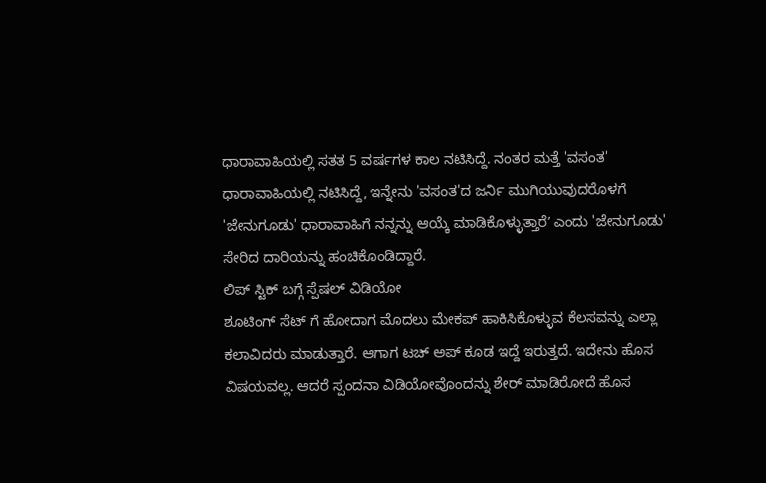ಧಾರಾವಾಹಿಯಲ್ಲಿ ಸತತ 5 ವರ್ಷಗಳ ಕಾಲ ನಟಿಸಿದ್ದೆ. ನಂತರ ಮತ್ತೆ 'ವಸಂತ' ಧಾರಾವಾಹಿಯಲ್ಲಿ ನಟಿಸಿದ್ದೆ, ಇನ್ನೇನು 'ವಸಂತ'ದ ಜರ್ನಿ ಮುಗಿಯುವುದರೊಳಗೆ 'ಜೇನುಗೂಡು' ಧಾರಾವಾಹಿಗೆ ನನ್ನನ್ನು ಆಯ್ಕೆ ಮಾಡಿಕೊಳ್ಳುತ್ತಾರೆʼ ಎಂದು 'ಜೇನುಗೂಡು' ಸೇರಿದ ದಾರಿಯನ್ನು ಹಂಚಿಕೊಂಡಿದ್ದಾರೆ.
ಲಿಪ್ ಸ್ಟಿಕ್ ಬಗ್ಗೆ ಸ್ಪೆಷಲ್ ವಿಡಿಯೋ
ಶೂಟಿಂಗ್ ಸೆಟ್ ಗೆ ಹೋದಾಗ ಮೊದಲು ಮೇಕಪ್ ಹಾಕಿಸಿಕೊಳ್ಳುವ ಕೆಲಸವನ್ನು ಎಲ್ಲಾ ಕಲಾವಿದರು ಮಾಡುತ್ತಾರೆ. ಆಗಾಗ ಟಚ್ ಅಪ್ ಕೂಡ ಇದ್ದೆ ಇರುತ್ತದೆ. ಇದೇನು ಹೊಸ ವಿಷಯವಲ್ಲ. ಆದರೆ ಸ್ಪಂದನಾ ವಿಡಿಯೋವೊಂದನ್ನು ಶೇರ್ ಮಾಡಿರೋದೆ ಹೊಸ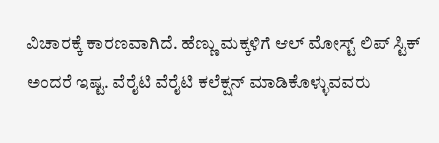ವಿಚಾರಕ್ಕೆ ಕಾರಣವಾಗಿದೆ. ಹೆಣ್ಣು ಮಕ್ಕಳಿಗೆ ಆಲ್ ಮೋಸ್ಟ್ ಲಿಪ್ ಸ್ಟಿಕ್ ಅಂದರೆ ಇಷ್ಟ. ವೆರೈಟಿ ವೆರೈಟಿ ಕಲೆಕ್ಷನ್ ಮಾಡಿಕೊಳ್ಳುವವರು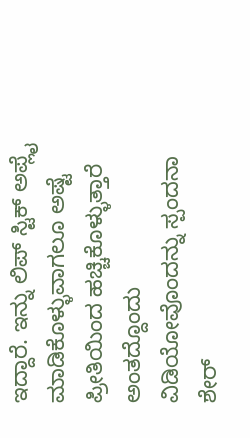ಇದ್ದಾರೆ. ಇನ್ನು ಲಿಪ್ ಸ್ಟಿಕ್ ಅಪ್ಲೈ ಮಾಡಿಕೊಳ್ಳುವಾಗಲೂ ಅಷ್ಟೆ ಪ್ರೀತಿಯಿಂದ ಹಚ್ಚಿಕೊಳ್ಳುತ್ತಾರೆ ಅಂತದ್ದೊಂದು ವಿಡಿಯೋವೊಂದನ್ನು ಸ್ಪಂದನಾ ಶೇರ್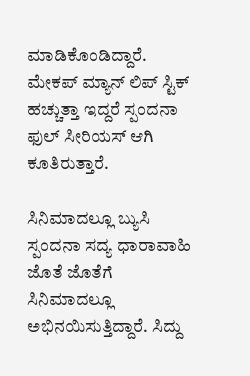ಮಾಡಿಕೊಂಡಿದ್ದಾರೆ. ಮೇಕಪ್ ಮ್ಯಾನ್ ಲಿಪ್ ಸ್ಟಿಕ್ ಹಚ್ಚುತ್ತಾ ಇದ್ದರೆ ಸ್ಪಂದನಾ ಫುಲ್ ಸೀರಿಯಸ್ ಆಗಿ ಕೂತಿರುತ್ತಾರೆ.

ಸಿನಿಮಾದಲ್ಲೂ ಬ್ಯುಸಿ
ಸ್ಪಂದನಾ ಸದ್ಯ ಧಾರಾವಾಹಿ ಜೊತೆ ಜೊತೆಗೆ ಸಿನಿಮಾದಲ್ಲೂ ಅಭಿನಯಿಸುತ್ತಿದ್ದಾರೆ. ಸಿದ್ದು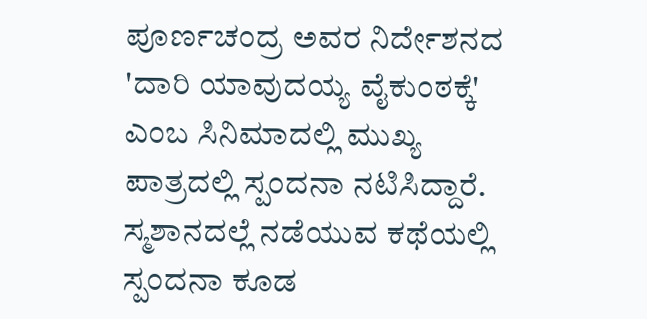ಪೂರ್ಣಚಂದ್ರ ಅವರ ನಿರ್ದೇಶನದ 'ದಾರಿ ಯಾವುದಯ್ಯ ವೈಕುಂಠಕ್ಕೆ' ಎಂಬ ಸಿನಿಮಾದಲ್ಲಿ ಮುಖ್ಯ ಪಾತ್ರದಲ್ಲಿ ಸ್ಪಂದನಾ ನಟಿಸಿದ್ದಾರೆ. ಸ್ಮಶಾನದಲ್ಲೆ ನಡೆಯುವ ಕಥೆಯಲ್ಲಿ ಸ್ಪಂದನಾ ಕೂಡ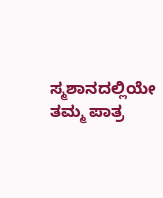ಸ್ಮಶಾನದಲ್ಲಿಯೇ ತಮ್ಮ ಪಾತ್ರ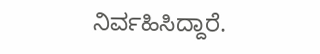ನಿರ್ವಹಿಸಿದ್ದಾರೆ.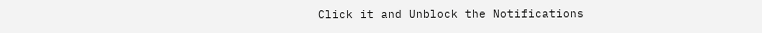Click it and Unblock the Notifications